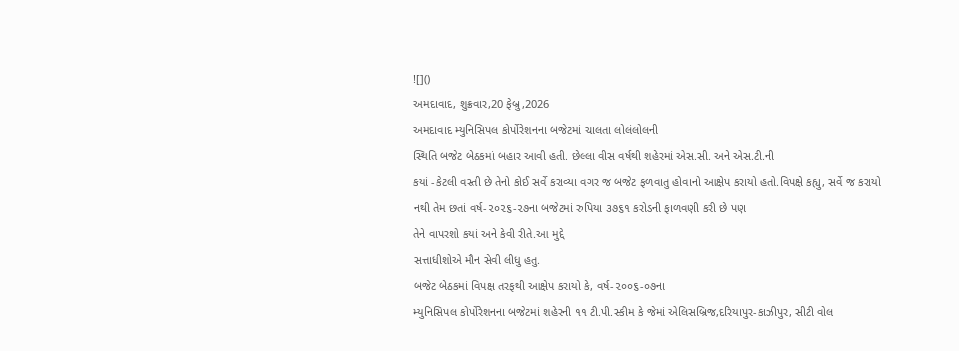![]()
અમદાવાદ, શુક્રવાર,20 ફેબ્રુ,2026
અમદાવાદ મ્યુનિસિપલ કોર્પોરેશનના બજેટમાં ચાલતા લોલંલોલની
સ્થિતિ બજેટ બેઠકમાં બહાર આવી હતી. છેલ્લા વીસ વર્ષથી શહેરમાં એસ.સી. અને એસ.ટી.ની
કયાં -કેટલી વસ્તી છે તેનો કોઈ સર્વે કરાવ્યા વગર જ બજેટ ફળવાતુ હોવાનો આક્ષેપ કરાયો હતો.વિપક્ષે કહ્યુ, સર્વે જ કરાયો
નથી તેમ છતાં વર્ષ-૨૦૨૬-૨૭ના બજેટમાં રુપિયા ૩૭૬૧ કરોડની ફાળવણી કરી છે પણ
તેને વાપરશો કયાં અને કેવી રીતે.આ મુદ્દે
સત્તાધીશોએ મૌન સેવી લીધુ હતુ.
બજેટ બેઠકમાં વિપક્ષ તરફથી આક્ષેપ કરાયો કે, વર્ષ-૨૦૦૬-૦૭ના
મ્યુનિસિપલ કોર્પોરેશનના બજેટમાં શહેરની ૧૧ ટી.પી.સ્કીમ કે જેમાં એલિસબ્રિજ,દરિયાપુર-કાઝીપુર, સીટી વોલ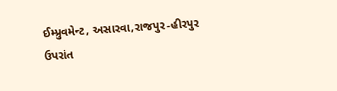ઈમ્પ્રુવમેન્ટ, અસારવા,રાજપુર-હીરપુર
ઉપરાંત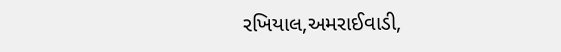રખિયાલ,અમરાઈવાડી,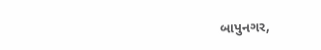બાપુનગર,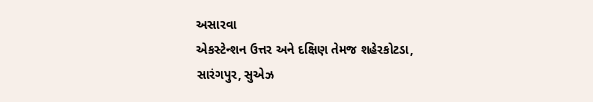અસારવા
એકસ્ટેન્શન ઉત્તર અને દક્ષિણ તેમજ શહેરકોટડા,
સારંગપુર, સુએઝ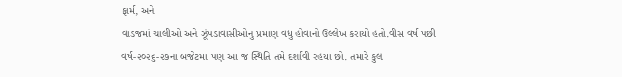ફાર્મ, અને
વાડજમાં ચાલીઓ અને ઝૂંપડાવાસીઓનુ પ્રમાણ વધુ હોવાનો ઉલ્લેખ કરાયો હતો.વીસ વર્ષ પછી
વર્ષ-૨૦૨૬-૨૭ના બજેટમા પણ આ જ સ્થિતિ તમે દર્શાવી રહયા છો. તમારે કુલ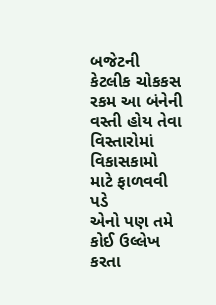બજેટની
કેટલીક ચોકકસ રકમ આ બંનેની વસ્તી હોય તેવા વિસ્તારોમાં વિકાસકામો માટે ફાળવવી પડે
એનો પણ તમે કોઈ ઉલ્લેખ કરતા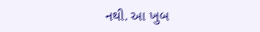નથી. આ ખુબ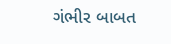ગંભીર બાબત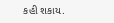કહી શકાય.